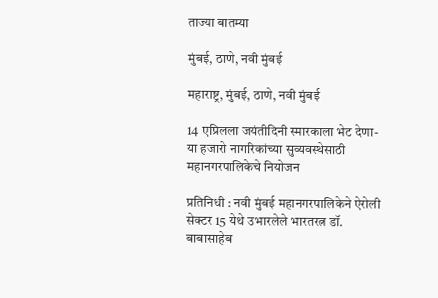ताज्या बातम्या

मुंबई, ठाणे, नवी मुंबई

महाराष्ट्र, मुंबई, ठाणे, नवी मुंबई

14 एप्रिलला जयंतीदिनी स्मारकाला भेट देणा-या हजारो नागरिकांच्या सुव्यवस्थेसाठी महानगरपालिकेचे नियोजन

प्रतिनिधी : नवी मुंबई महानगरपालिकेने ऐरोली सेक्टर 15 येथे उभारलेले भारतरत्न डॉ. बाबासाहेब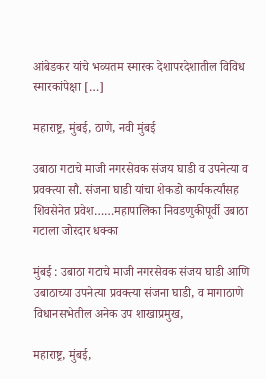आंबेडकर यांचे भव्यतम स्मारक देशापरदेशातील विविध स्मारकांपेक्षा […]

महाराष्ट्र, मुंबई, ठाणे, नवी मुंबई

उबाठा गटाचे माजी नगरसेवक संजय घाडी व उपनेत्या व प्रवक्त्या सौ. संजना घाडी यांचा शेकडो कार्यकर्त्यांसह शिवसेनेत प्रवेश……महापालिका निवडणुकीपूर्वी उबाठा गटाला जोरदार धक्का

मुंबई : उबाठा गटाचे माजी नगरसेवक संजय घाडी आणि उबाठाच्या उपनेत्या प्रवक्त्या संजना घाडी, व मागाठाणे विधानसभेतील अनेक उप शाखाप्रमुख,

महाराष्ट्र, मुंबई,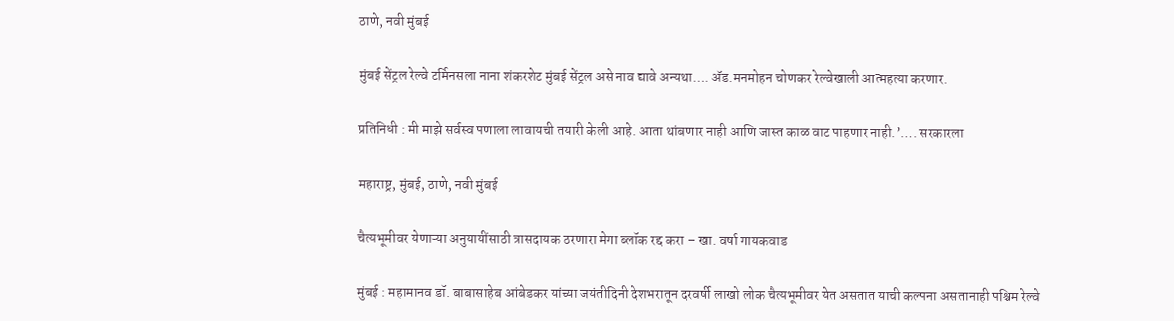ठाणे, नवी मुंबई

मुंबई सेंट्रल रेल्वे टर्मिनसला नाना शंकरशेट मुंबई सेंट्रल असे नाव द्यावे अन्यथा…. ॲड.मनमोहन चोणकर रेल्वेखाली आत्महत्या करणार.

प्रतिनिधी : मी माझे सर्वस्व पणाला लावायची तयारी केली आहे. आता थांबणार नाही आणि जास्त काळ वाट पाहणार नाही.’…. सरकारला

महाराष्ट्र, मुंबई, ठाणे, नवी मुंबई

चैत्यभूमीवर येणाऱ्या अनुयायींसाठी त्रासदायक ठरणारा मेगा ब्लॉक रद्द करा – खा. वर्षा गायकवाड

मुंबई : महामानव डॉ. बाबासाहेब आंबेडकर यांच्या जयंतीदिनी देशभरातून दरवर्षी लाखो लोक चैत्यभूमीवर येत असतात याची कल्पना असतानाही पश्चिम रेल्वे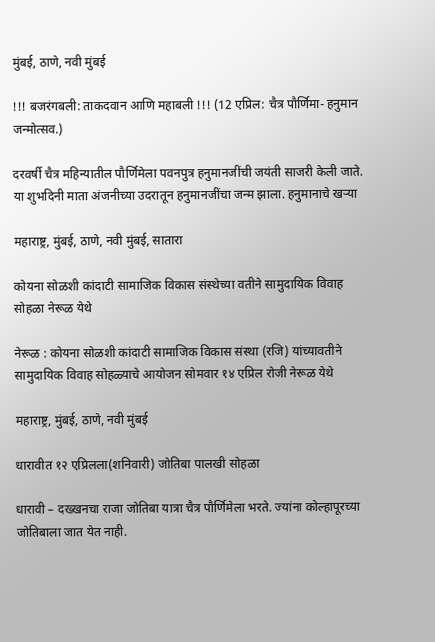मुंबई, ठाणे, नवी मुंबई

!!! बजरंगबली: ताकदवान आणि महाबली !!! (12 एप्रिल: चैत्र पौर्णिमा- हनुमान जन्मोत्सव.)

दरवर्षी चैत्र महिन्यातील पौर्णिमेला पवनपुत्र हनुमानजींची जयंती साजरी केली जाते. या शुभदिनी माता अंजनीच्या उदरातून हनुमानजींचा जन्म झाला. हनुमानाचे खऱ्या

महाराष्ट्र, मुंबई, ठाणे, नवी मुंबई, सातारा

कोयना सोळशी कांदाटी सामाजिक विकास संस्थेच्या वतीने सामुदायिक विवाह सोहळा नेरूळ येथे

नेरूळ : कोयना सोळशी कांदाटी सामाजिक विकास संस्था (रजि) यांच्यावतीने सामुदायिक विवाह सोहळ्याचे आयोजन सोमवार १४ एप्रिल रोजी नेरूळ येथे

महाराष्ट्र, मुंबई, ठाणे, नवी मुंबई

धारावीत १२ एप्रिलला(शनिवारी) जोतिबा पालखी सोहळा

धारावी – दख्खनचा राजा जोतिबा यात्रा चैत्र पौर्णिमेला भरते. ज्यांना कोल्हापूरच्या जोतिबाला जात येत नाही.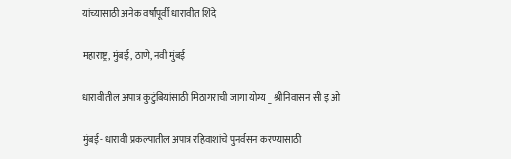यांच्यासाठी अनेक वर्षांपूर्वी धारावीत शिंदे

महाराष्ट्र, मुंबई, ठाणे, नवी मुंबई

धारावीतील अपात्र कुटुंबियांसाठी मिठागराची जागा योग्य _ श्रीनिवासन सी इ ओ

मुंबई- धारावी प्रकल्पातील अपात्र रहिवाशांचे पुनर्वसन करण्यासाठी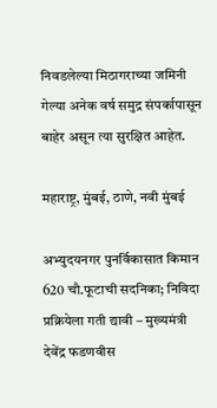निवडलेल्या मिठागराच्या जमिनी गेल्या अनेक वर्ष समुद्र संपर्कापासून बाहेर असून त्या सुरक्षित आहेत.

महाराष्ट्र, मुंबई, ठाणे, नवी मुंबई

अभ्युदयनगर पुनर्विकासात किमान 620 चौ.फूटाची सदनिका; निविदा प्रक्रियेला गती द्यावी – मुख्यमंत्री देवेंद्र फडणवीस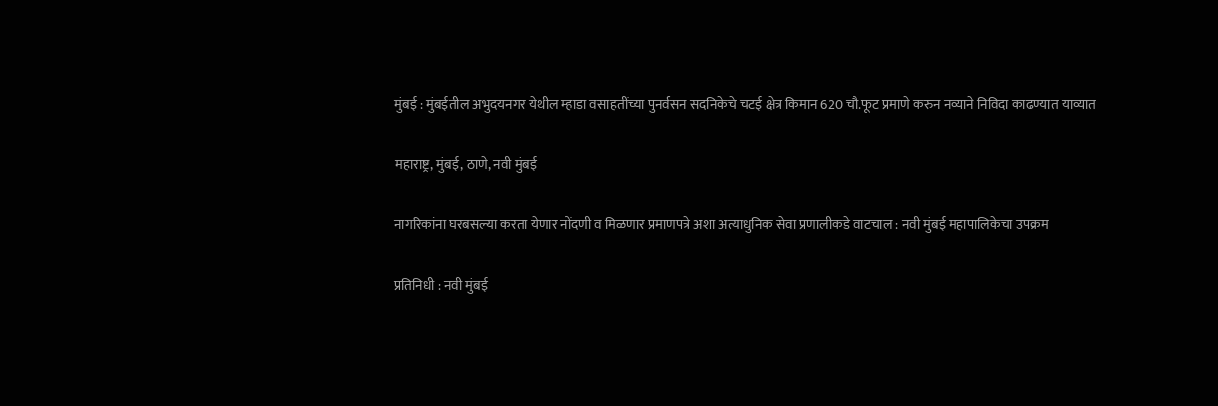मुंबई : मुंबईतील अभुदयनगर येथील म्हाडा वसाहतींच्या पुनर्वसन सदनिकेचे चटई क्षेत्र किमान 620 चौ.फूट प्रमाणे करुन नव्याने निविदा काढण्यात याव्यात

महाराष्ट्र, मुंबई, ठाणे, नवी मुंबई

नागरिकांना घरबसल्या करता येणार नोंदणी व मिळणार प्रमाणपत्रे अशा अत्याधुनिक सेवा प्रणालीकडे वाटचाल : नवी मुंबई महापालिकेचा उपक्रम

प्रतिनिधी : नवी मुंबई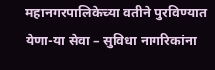महानगरपालिकेच्या वतीने पुरविण्यात येणा-या सेवा – सुविधा नागरिकांना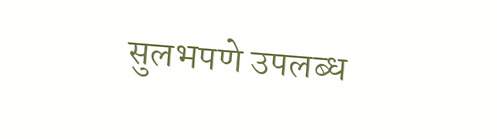सुलभपणे उपलब्ध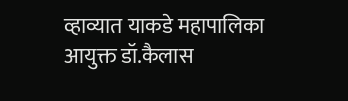व्हाव्यात याकडे महापालिका आयुक्त डॉ.कैलास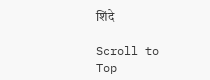शिंदे

Scroll to Top